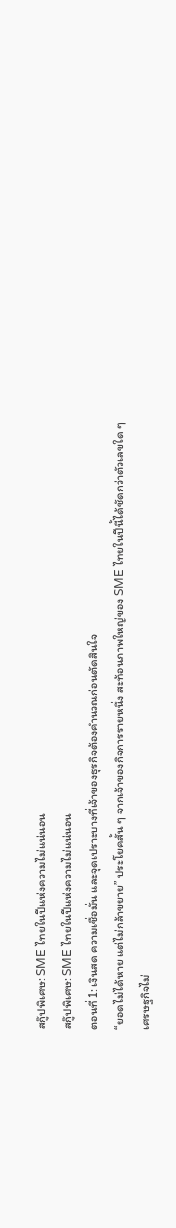สกู๊ปพิเศษ: SME ไทยในปีแห่งความไม่แน่นอน
สกู๊ปพิเศษ: SME ไทยในปีแห่งความไม่แน่นอน
ตอนที่ 1: เงินสด ความเชื่อมั่น และจุดเปราะบางที่เจ้าของธุรกิจต้องคำนวณก่อนตัดสินใจ
“ยอดไม่ได้หาย แต่ไม่กล้าขยาย” ประโยคสั้น ๆ จากเจ้าของกิจการรายหนึ่ง สะท้อนภาพใหญ่ของ SME ไทยในปีนี้ได้ชัดกว่าตัวเลขใด ๆ
เศรษฐกิจไม่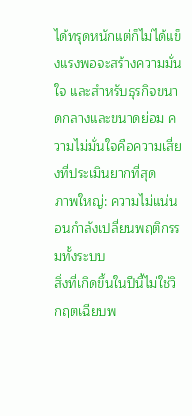ได้ทรุดหนักแต่ก็ไม่ได้แข็งแรงพอจะสร้างความมั่นใจ และสำหรับธุรกิจขนาดกลางและขนาดย่อม ความไม่มั่นใจคือความเสี่ยงที่ประเมินยากที่สุด
ภาพใหญ่: ความไม่แน่นอนกำลังเปลี่ยนพฤติกรรมทั้งระบบ
สิ่งที่เกิดขึ้นในปีนี้ไม่ใช่วิกฤตเฉียบพ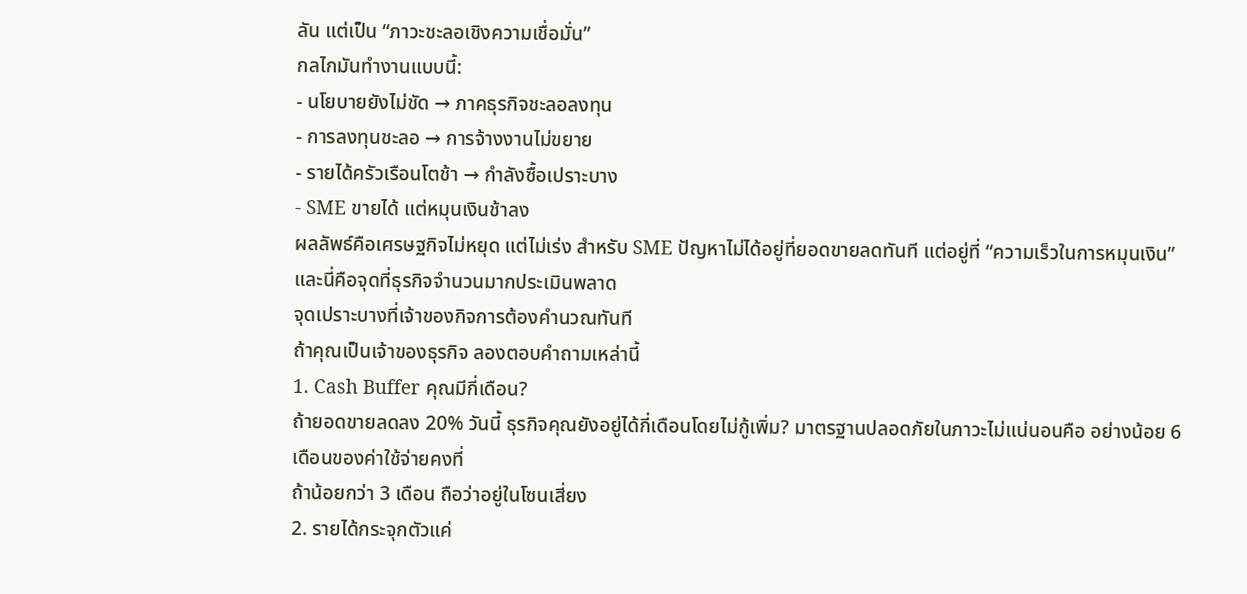ลัน แต่เป็น “ภาวะชะลอเชิงความเชื่อมั่น”
กลไกมันทำงานแบบนี้:
- นโยบายยังไม่ชัด → ภาคธุรกิจชะลอลงทุน
- การลงทุนชะลอ → การจ้างงานไม่ขยาย
- รายได้ครัวเรือนโตช้า → กำลังซื้อเปราะบาง
- SME ขายได้ แต่หมุนเงินช้าลง
ผลลัพธ์คือเศรษฐกิจไม่หยุด แต่ไม่เร่ง สำหรับ SME ปัญหาไม่ได้อยู่ที่ยอดขายลดทันที แต่อยู่ที่ “ความเร็วในการหมุนเงิน” และนี่คือจุดที่ธุรกิจจำนวนมากประเมินพลาด
จุดเปราะบางที่เจ้าของกิจการต้องคำนวณทันที
ถ้าคุณเป็นเจ้าของธุรกิจ ลองตอบคำถามเหล่านี้
1. Cash Buffer คุณมีกี่เดือน?
ถ้ายอดขายลดลง 20% วันนี้ ธุรกิจคุณยังอยู่ได้กี่เดือนโดยไม่กู้เพิ่ม? มาตรฐานปลอดภัยในภาวะไม่แน่นอนคือ อย่างน้อย 6 เดือนของค่าใช้จ่ายคงที่
ถ้าน้อยกว่า 3 เดือน ถือว่าอยู่ในโซนเสี่ยง
2. รายได้กระจุกตัวแค่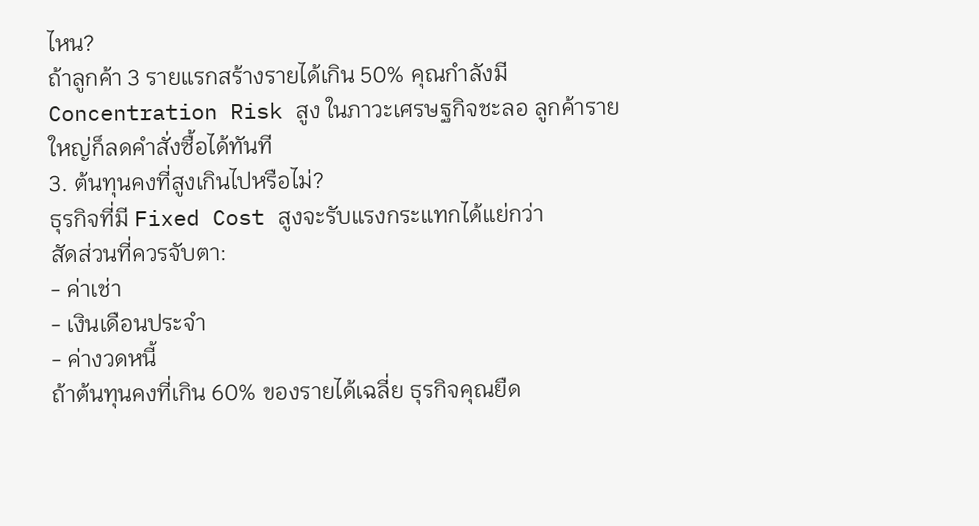ไหน?
ถ้าลูกค้า 3 รายแรกสร้างรายได้เกิน 50% คุณกำลังมี Concentration Risk สูง ในภาวะเศรษฐกิจชะลอ ลูกค้ารายใหญ่ก็ลดคำสั่งซื้อได้ทันที
3. ต้นทุนคงที่สูงเกินไปหรือไม่?
ธุรกิจที่มี Fixed Cost สูงจะรับแรงกระแทกได้แย่กว่า
สัดส่วนที่ควรจับตา:
- ค่าเช่า
- เงินเดือนประจำ
- ค่างวดหนี้
ถ้าต้นทุนคงที่เกิน 60% ของรายได้เฉลี่ย ธุรกิจคุณยืด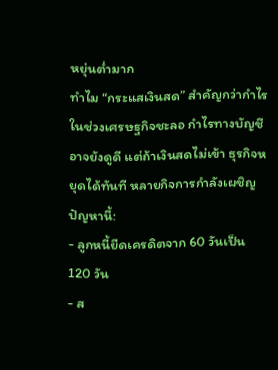หยุ่นต่ำมาก
ทำไม “กระแสเงินสด” สำคัญกว่ากำไร
ในช่วงเศรษฐกิจชะลอ กำไรทางบัญชีอาจยังดูดี แต่ถ้าเงินสดไม่เข้า ธุรกิจหยุดได้ทันที หลายกิจการกำลังเผชิญปัญหานี้:
- ลูกหนี้ยืดเครดิตจาก 60 วันเป็น 120 วัน
- ส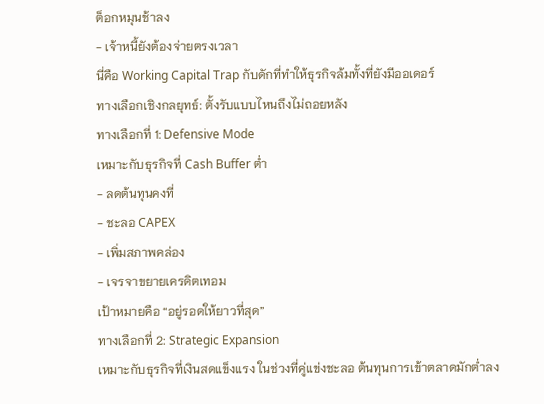ต็อกหมุนช้าลง
- เจ้าหนี้ยังต้องจ่ายตรงเวลา
นี่คือ Working Capital Trap กับดักที่ทำให้ธุรกิจล้มทั้งที่ยังมีออเดอร์
ทางเลือกเชิงกลยุทธ์: ตั้งรับแบบไหนถึงไม่ถอยหลัง
ทางเลือกที่ 1: Defensive Mode
เหมาะกับธุรกิจที่ Cash Buffer ต่ำ
- ลดต้นทุนคงที่
- ชะลอ CAPEX
- เพิ่มสภาพคล่อง
- เจรจาขยายเครดิตเทอม
เป้าหมายคือ “อยู่รอดให้ยาวที่สุด”
ทางเลือกที่ 2: Strategic Expansion
เหมาะกับธุรกิจที่เงินสดแข็งแรง ในช่วงที่คู่แข่งชะลอ ต้นทุนการเข้าตลาดมักต่ำลง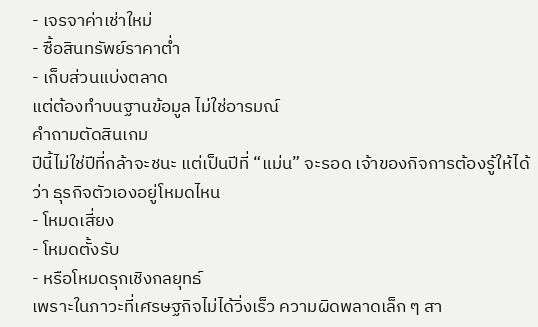- เจรจาค่าเช่าใหม่
- ซื้อสินทรัพย์ราคาต่ำ
- เก็บส่วนแบ่งตลาด
แต่ต้องทำบนฐานข้อมูล ไม่ใช่อารมณ์
คำถามตัดสินเกม
ปีนี้ไม่ใช่ปีที่กล้าจะชนะ แต่เป็นปีที่ “แม่น” จะรอด เจ้าของกิจการต้องรู้ให้ได้ว่า ธุรกิจตัวเองอยู่โหมดไหน
- โหมดเสี่ยง
- โหมดตั้งรับ
- หรือโหมดรุกเชิงกลยุทธ์
เพราะในภาวะที่เศรษฐกิจไม่ได้วิ่งเร็ว ความผิดพลาดเล็ก ๆ สา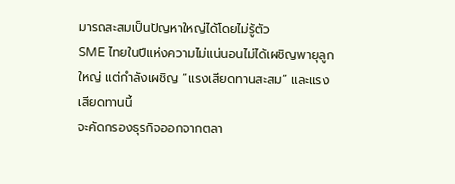มารถสะสมเป็นปัญหาใหญ่ได้โดยไม่รู้ตัว
SME ไทยในปีแห่งความไม่แน่นอนไม่ได้เผชิญพายุลูกใหญ่ แต่กำลังเผชิญ “แรงเสียดทานสะสม” และแรงเสียดทานนี้
จะคัดกรองธุรกิจออกจากตลา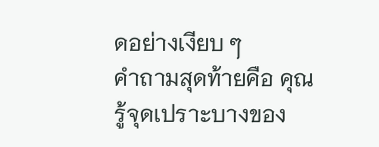ดอย่างเงียบ ๆ
คำถามสุดท้ายคือ คุณรู้จุดเปราะบางของ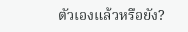ตัวเองแล้วหรือยัง?